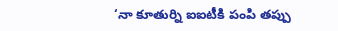‘నా కూతుర్ని ఐఐటీకి పంపి తప్పు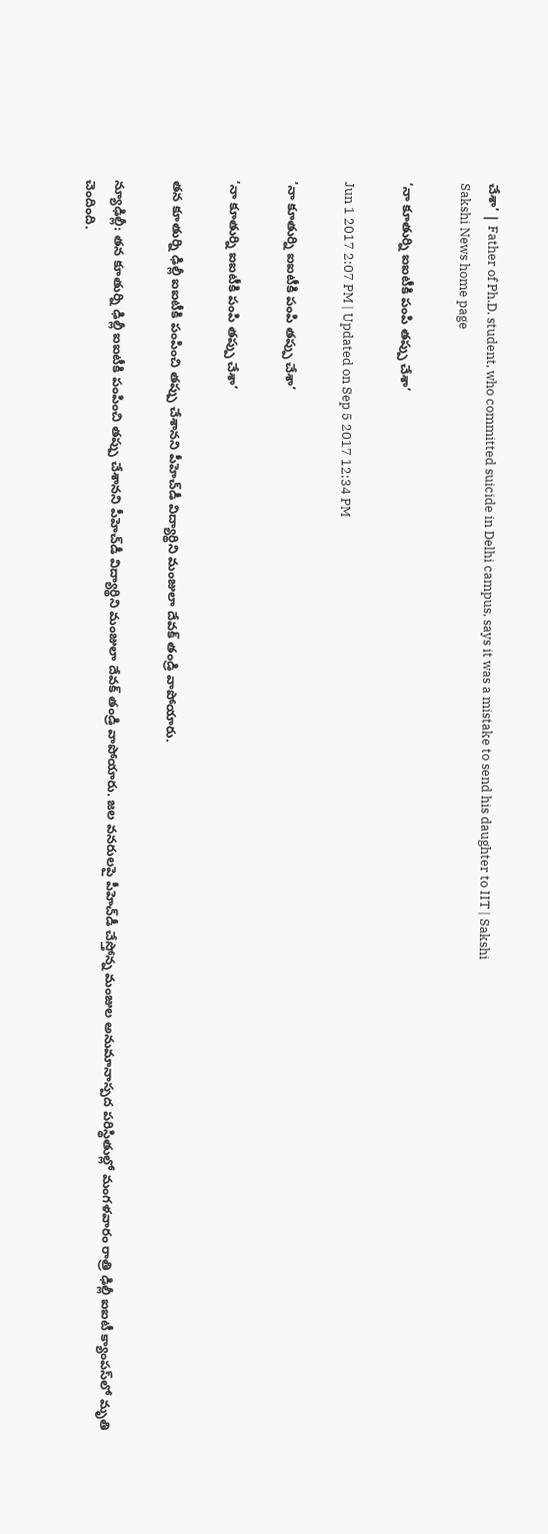చేశా’ | Father of Ph.D. student, who committed suicide in Delhi campus, says it was a mistake to send his daughter to IIT | Sakshi
Sakshi News home page

‘నా కూతుర్ని ఐఐటీకి పంపి తప్పు చేశా’

Jun 1 2017 2:07 PM | Updated on Sep 5 2017 12:34 PM

‘నా కూతుర్ని ఐఐటీకి పంపి తప్పు చేశా’

‘నా కూతుర్ని ఐఐటీకి పంపి తప్పు చేశా’

తన కూతుర్ని ఢిల్లీ ఐఐటీకి పంపించి తప్పు చేశానని పీహెచ్‌డీ విద్యార్థిని మంజులా దేవక్ తండ్రి వాపోయారు.

న్యూఢిల్లీ: తన కూతుర్ని ఢిల్లీ ఐఐటీకి పంపించి తప్పు చేశానని పీహెచ్‌డీ విద్యార్థిని మంజులా దేవక్ తండ్రి వాపోయారు. జల వనరులపై పీహెచ్‌డీ చేస్తోన్న మంజుల అనుమానాస్పద పరిస్థితుల్లో మంగళవారం రాత్రి ఢిల్లీ ఐఐటీ క్యాంపస్‌లో మృతి చెందింది.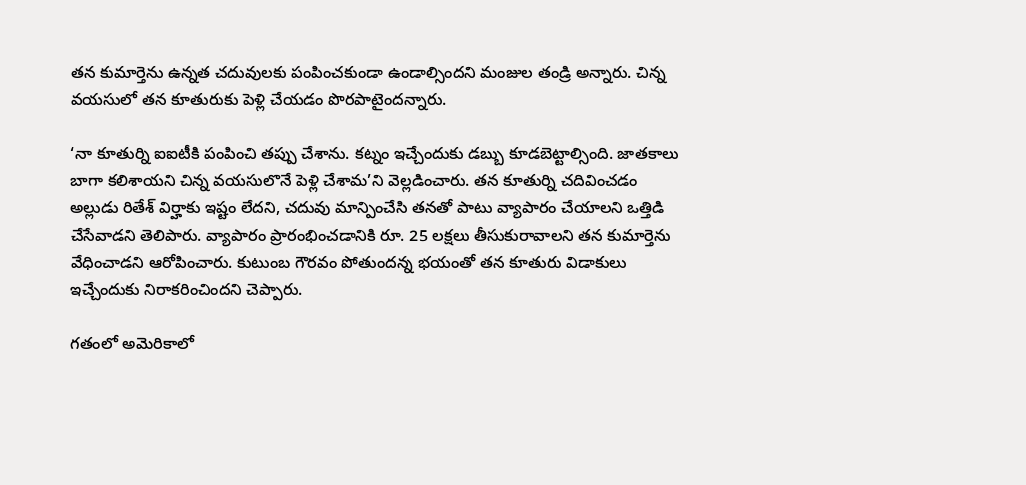తన కుమార్తెను ఉన్నత చదువులకు పంపించకుండా ఉండాల్సిందని మంజుల తండ్రి అన్నారు. చిన్న వయసులో తన కూతురుకు పెళ్లి చేయడం పొరపాటైందన్నారు.

‘నా కూతుర్ని ఐఐటీకి పంపించి తప్పు చేశాను. కట్నం ఇచ్చేందుకు డబ్బు కూడబెట్టాల్సింది. జాతకాలు బాగా కలిశాయని చిన్న వయసులొనే పెళ్లి చేశామ’ని వెల్లడించారు. తన కూతుర్ని చదివించడం అల్లుడు రితేశ్‌ విర్హాకు ఇష్టం లేదని, చదువు మాన్పించేసి తనతో పాటు వ్యాపారం చేయాలని ఒత్తిడి చేసేవాడని తెలిపారు. వ్యాపారం ప్రారంభించడానికి రూ. 25 లక్షలు తీసుకురావాలని తన కుమార్తెను వేధించాడని ఆరోపించారు. కుటుంబ గౌరవం పోతుందన్న భయంతో తన కూతురు విడాకులు ఇచ్చేందుకు నిరాకరించిందని చెప్పారు.

గతంలో అమెరికాలో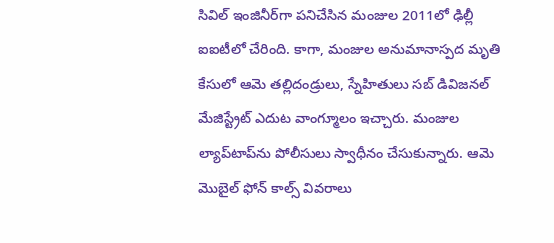సివిల్‌ ఇంజినీర్‌గా పనిచేసిన మంజుల 2011లో ఢిల్లీ ఐఐటీలో చేరింది. కాగా, మంజుల అనుమానాస్పద మృతి కేసులో ఆమె తల్లిదండ్రులు, స్నేహితులు సబ్‌ డివిజనల్‌ మేజిస్ట్రేట్‌ ఎదుట వాంగ్మూలం ఇచ్చారు. మంజుల ల్యాప్‌టాప్‌ను పోలీసులు స్వాధీనం చేసుకున్నారు. ఆమె మొబైల్‌ ఫోన్‌ కాల్స్‌ వివరాలు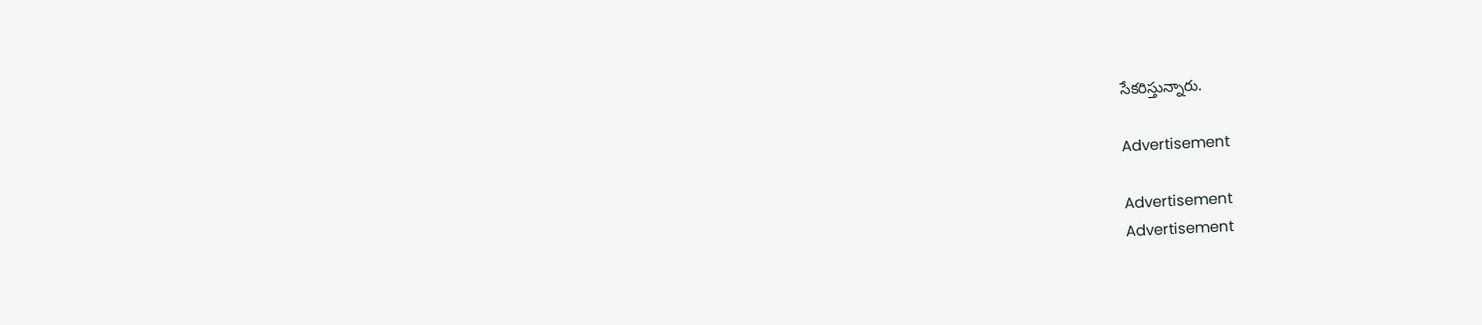సేకరిస్తున్నారు.

Advertisement

Advertisement
Advertisement